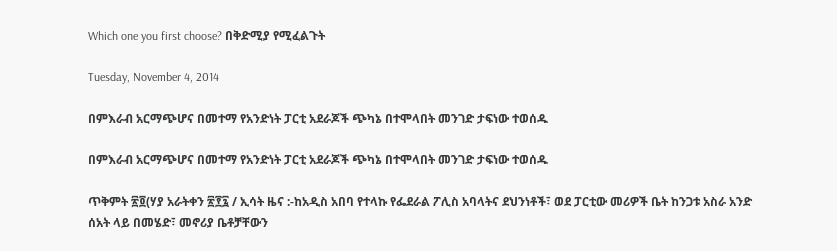Which one you first choose? በቅድሚያ የሚፈልጉት

Tuesday, November 4, 2014

በምእራብ አርማጭሆና በመተማ የአንድነት ፓርቲ አደራጆች ጭካኔ በተሞላበት መንገድ ታፍነው ተወሰዱ

በምእራብ አርማጭሆና በመተማ የአንድነት ፓርቲ አደራጆች ጭካኔ በተሞላበት መንገድ ታፍነው ተወሰዱ

ጥቅምት ፳፬(ሃያ አራትቀን ፳፻፯ / ኢሳት ዜና :-ከአዲስ አበባ የተላኩ የፌደራል ፖሊስ አባላትና ደህንነቶች፣ ወደ ፓርቲው መሪዎች ቤት ከንጋቱ አስራ አንድ ሰአት ላይ በመሄድ፣ መኖሪያ ቤቶቻቸውን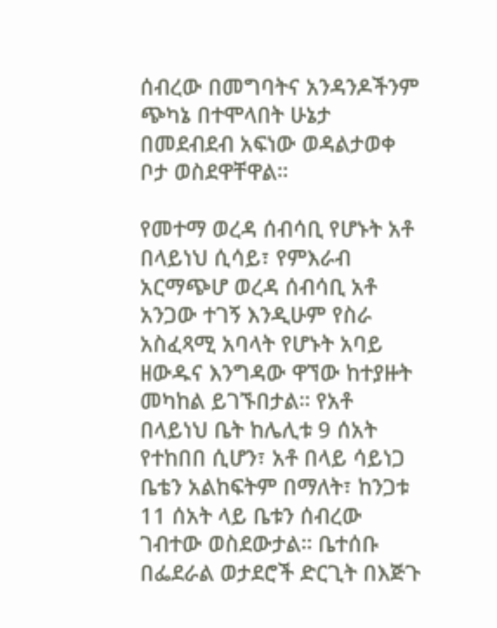ሰብረው በመግባትና አንዳንዶችንም ጭካኔ በተሞላበት ሁኔታ በመደብደብ አፍነው ወዳልታወቀ ቦታ ወስደዋቸዋል።

የመተማ ወረዳ ሰብሳቢ የሆኑት አቶ በላይነህ ሲሳይ፣ የምእራብ አርማጭሆ ወረዳ ሰብሳቢ አቶ አንጋው ተገኝ እንዲሁም የስራ አስፈጻሚ አባላት የሆኑት አባይ ዘውዱና እንግዳው ዋኘው ከተያዙት መካከል ይገኙበታል። የአቶ በላይነህ ቤት ከሌሊቱ 9 ሰአት የተከበበ ሲሆን፣ አቶ በላይ ሳይነጋ ቤቴን አልከፍትም በማለት፣ ከንጋቱ 11 ሰአት ላይ ቤቱን ሰብረው ገብተው ወስደውታል። ቤተሰቡ በፌደራል ወታደሮች ድርጊት በእጅጉ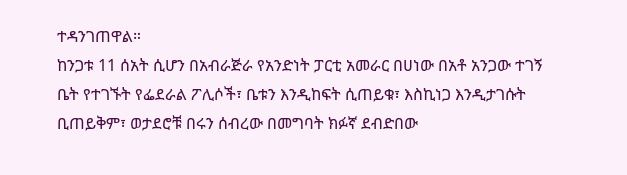ተዳንገጠዋል።
ከንጋቱ 11 ሰአት ሲሆን በአብራጅራ የአንድነት ፓርቲ አመራር በሀነው በአቶ አንጋው ተገኝ ቤት የተገኙት የፌደራል ፖሊሶች፣ ቤቱን እንዲከፍት ሲጠይቁ፣ እስኪነጋ እንዲታገሱት ቢጠይቅም፣ ወታደሮቹ በሩን ሰብረው በመግባት ክፉኛ ደብድበው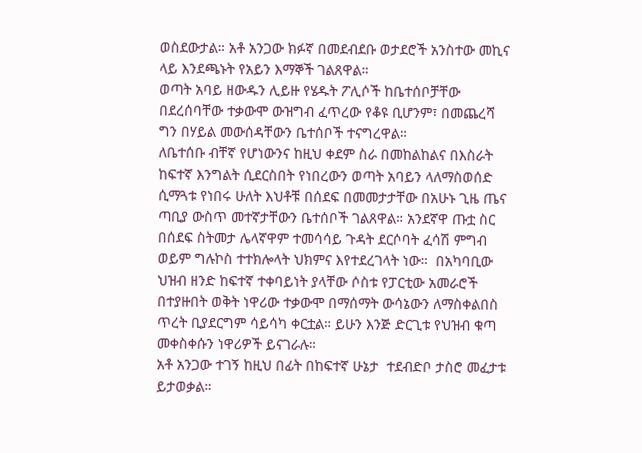ወስደውታል። አቶ አንጋው ክፉኛ በመደብደቡ ወታደሮች አንስተው መኪና ላይ እንደጫኑት የአይን እማኞች ገልጸዋል።
ወጣት አባይ ዘውዱን ሊይዙ የሄዱት ፖሊሶች ከቤተሰቦቻቸው በደረሰባቸው ተቃውሞ ውዝግብ ፈጥረው የቆዩ ቢሆንም፣ በመጨረሻ ግን በሃይል መውሰዳቸውን ቤተሰቦች ተናግረዋል።
ለቤተሰቡ ብቸኛ የሆነውንና ከዚህ ቀደም ስራ በመከልከልና በእስራት ከፍተኛ እንግልት ሲደርስበት የነበረውን ወጣት አባይን ላለማስወሰድ ሲማጓቱ የነበሩ ሁለት እህቶቹ በሰደፍ በመመታታቸው በአሁኑ ጊዜ ጤና ጣቢያ ውስጥ መተኛታቸውን ቤተሰቦች ገልጸዋል። አንደኛዋ ጡቷ ስር በሰደፍ ስትመታ ሌላኛዋም ተመሳሳይ ጉዳት ደርሶባት ፈሳሽ ምግብ ወይም ግሉኮስ ተተክሎላት ህክምና እየተደረገላት ነው።  በአካባቢው ህዝብ ዘንድ ከፍተኛ ተቀባይነት ያላቸው ሶስቱ የፓርቲው አመራሮች በተያዙበት ወቅት ነዋሪው ተቃውሞ በማሰማት ውሳኔውን ለማስቀልበስ ጥረት ቢያደርግም ሳይሳካ ቀርቷል። ይሁን እንጅ ድርጊቱ የህዝብ ቁጣ መቀስቀሱን ነዋሪዎች ይናገራሉ።
አቶ አንጋው ተገኝ ከዚህ በፊት በከፍተኛ ሁኔታ  ተደብድቦ ታስሮ መፈታቱ ይታወቃል።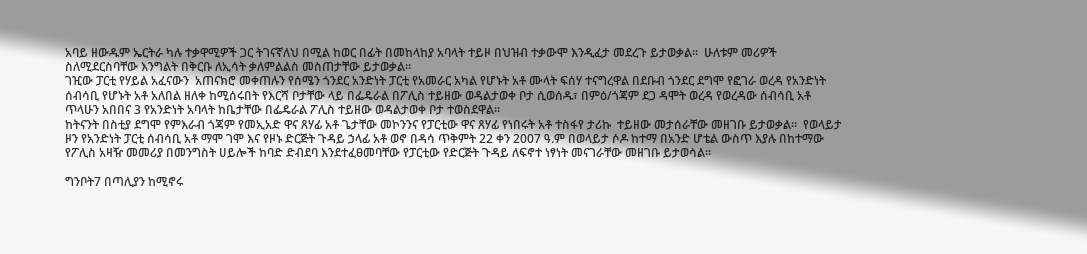አባይ ዘውዱም ኤርትራ ካሉ ተቃዋሚዎች ጋር ትገናኛለህ በሚል ከወር በፊት በመከላከያ አባላት ተይዞ በህዝብ ተቃውሞ እንዲፈታ መደረጉ ይታወቃል።  ሁለቱም መሪዎች ስለሚደርስባቸው እንግልት በቅርቡ ለኢሳት ቃለምልልስ መስጠታቸው ይታወቃል።
ገዢው ፓርቲ የሃይል አፈናውን  አጠናክሮ መቀጠሉን የሰሜን ጎንደር አንድነት ፓርቲ የአመራር አካል የሆኑት አቶ ሙላት ፍሰሃ ተናግረዋል በደቡብ ጎንደር ደግሞ የፎገራ ወረዳ የአንድነት ሰብሳቢ የሆኑት አቶ አለበል ዘለቀ ከሚሰሩበት የእርሻ ቦታቸው ላይ በፌዴራል በፖሊስ ተይዘው ወዳልታወቀ ቦታ ሲወሰዱ፣ በምዕ/ጎጃም ደጋ ዳሞት ወረዳ የወረዳው ሰብሳቢ አቶ ጥላሁን አበበና 3 የአንድነት አባላት ከቤታቸው በፌዴራል ፖሊስ ተይዘው ወዳልታወቀ ቦታ ተወስደዋል።
ከትናንት በስቲያ ደግሞ የምእራብ ጎጃም የመኢአድ ዋና ጸሃፊ አቶ ጌታቸው መኮንንና የፓርቲው ዋና ጸሃፊ የነበሩት አቶ ተስፋየ ታሪኩ  ተይዘው መታሰራቸው መዘገቡ ይታወቃል።  የወላይታ ዞን የአንድነት ፓርቲ ሰብሳቢ አቶ ማሞ ገሞ እና የዞኑ ድርጅት ጉዳይ ኃላፊ አቶ ወኖ በዳሳ ጥቅምት 22 ቀን 2007 ዓ.ም በወላይታ ሶዶ ከተማ በአንድ ሆቴል ውስጥ እያሉ በከተማው የፖሊስ አዛዥ መመሪያ በመንግስት ሀይሎች ከባድ ድብደባ እንደተፈፀመባቸው የፓርቲው የድርጅት ጉዳይ ለፍኖተ ነፃነት መናገራቸው መዘገቡ ይታወሳል።

ግንቦት7 በጣሊያን ከሚኖሩ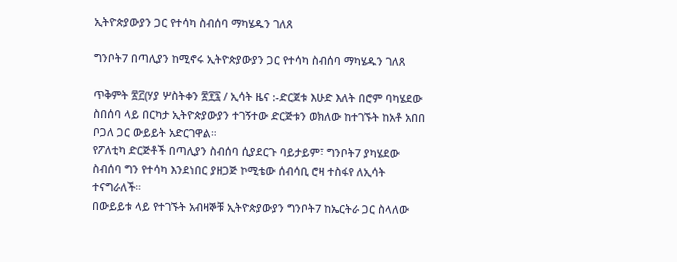ኢትዮጵያውያን ጋር የተሳካ ስብሰባ ማካሄዱን ገለጸ

ግንቦት7 በጣሊያን ከሚኖሩ ኢትዮጵያውያን ጋር የተሳካ ስብሰባ ማካሄዱን ገለጸ

ጥቅምት ፳፫(ሃያ ሦስትቀን ፳፻፯ / ኢሳት ዜና :-ድርጀቱ እሁድ እለት በሮም ባካሄደው ስበሰባ ላይ በርካታ ኢትዮጵያውያን ተገኝተው ድርጅቱን ወክለው ከተገኙት ከአቶ አበበ ቦጋለ ጋር ውይይት አድርገዋል።
የፖለቲካ ድርጅቶች በጣሊያን ስብሰባ ሲያደርጉ ባይታይም፣ ግንቦት7 ያካሄደው ስብሰባ ግን የተሳካ እንደነበር ያዘጋጅ ኮሚቴው ሰብሳቢ ሮዛ ተስፋየ ለኢሳት ተናግራለች።
በውይይቱ ላይ የተገኙት አብዛኞቹ ኢትዮጵያውያን ግንቦት7 ከኤርትራ ጋር ስላለው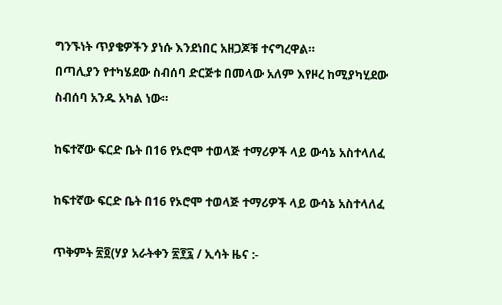ግንኙነት ጥያቄዎችን ያነሱ እንደነበር አዘጋጆቹ ተናግረዋል።
በጣሊያን የተካሄደው ስብሰባ ድርጅቱ በመላው አለም እየዞረ ከሚያካሂደው ስብሰባ አንዱ አካል ነው።

ከፍተኛው ፍርድ ቤት በ16 የኦሮሞ ተወላጅ ተማሪዎች ላይ ውሳኔ አስተላለፈ

ከፍተኛው ፍርድ ቤት በ16 የኦሮሞ ተወላጅ ተማሪዎች ላይ ውሳኔ አስተላለፈ

ጥቅምት ፳፬(ሃያ አራትቀን ፳፻፯ / ኢሳት ዜና :-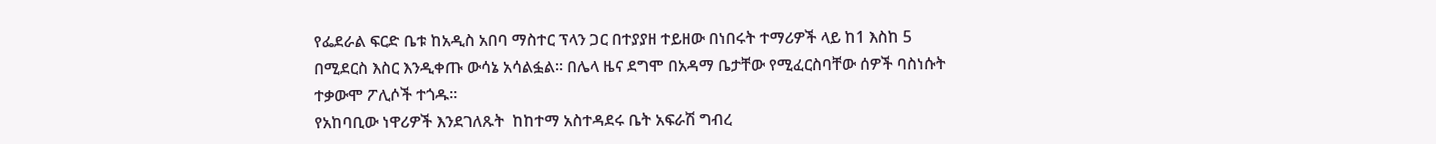የፌደራል ፍርድ ቤቱ ከአዲስ አበባ ማስተር ፕላን ጋር በተያያዘ ተይዘው በነበሩት ተማሪዎች ላይ ከ1 እስከ 5 በሚደርስ እስር እንዲቀጡ ውሳኔ አሳልፏል። በሌላ ዜና ደግሞ በአዳማ ቤታቸው የሚፈርስባቸው ሰዎች ባስነሱት ተቃውሞ ፖሊሶች ተጎዱ።
የአከባቢው ነዋሪዎች እንደገለጹት  ከከተማ አስተዳደሩ ቤት አፍራሽ ግብረ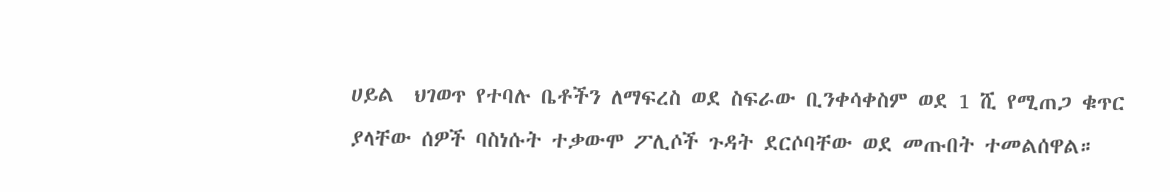ሀይል  ህገወጥ የተባሉ ቤቶችን ለማፍረስ ወደ ስፍራው ቢንቀሳቀስም ወደ 1 ሺ የሚጠጋ ቁጥር ያላቸው ሰዎች ባስነሱት ተቃውሞ ፖሊሶች ጉዳት ደርሶባቸው ወደ መጡበት ተመልሰዋል።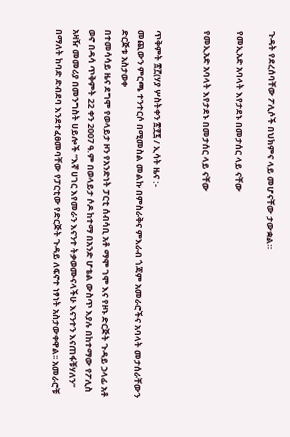ጉዳት የደረሰባቸው ፖሊሶች በህክምና ላይ መሆናቸው ታውቋል።

የመኢአድ አባላት እየታደኑ በመታሰር ላይ ናቸው

የመኢአድ አባላት እየታደኑ በመታሰር ላይ ናቸው


ጥቅምት ፳፫(ሃያ ሦስትቀን ፳፻፯ / ኢሳት ዜና :-
መጪውን ምርጫ ተንተርሶ በሚመስል መልኩ በምስራቅና ምእራብ ጎጃም አመራሮችና አባላት መታሰራቸውን ድርጅቱ አስታወቀ
በተመሳሳይ ዜና ደግሞ የወላይታ ዞን የአንድነት ፓርቲ ሰብሳቢ አቶ ማሞ ገሞ እና የዞኑ ድርጅት ጉዳይ ኃላፊ አቶ ወኖ በዳሳ ጥቅምት 22 ቀን 2007 ዓ.ም በወላይታ ሶዶ ከተማ በአንድ ሆቴል ውስጥ እያሉ በከተማው የፖሊስ አዛዥ መመሪያ በመንግስት ሀይሎች “እኛ ሀገር እየመራን እናንተ ትቃወሙናላችሁ እናንተን እናጠፋቹሃለን” በማለት ከባድ ድብደባ እንደተፈፀመባቸው የፓርቲው የድርጅት ጉዳይ ለፍኖተ ነፃነት አስታውቀዋል፡፡ አመራሮቹ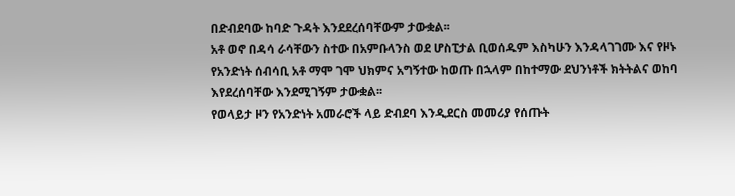በድብደባው ከባድ ጉዳት እንደደረሰባቸውም ታውቋል፡፡
አቶ ወኖ በዳሳ ራሳቸውን ስተው በአምቡላንስ ወደ ሆስፒታል ቢወሰዱም እስካሁን እንዳላገገሙ እና የዞኑ የአንድነት ሰብሳቢ አቶ ማሞ ገሞ ህክምና አግኝተው ከወጡ በኋላም በከተማው ደህንነቶች ክትትልና ወከባ እየደረሰባቸው እንደሚገኝም ታውቋል፡፡
የወላይታ ዞን የአንድነት አመራሮች ላይ ድብደባ እንዲደርስ መመሪያ የሰጡት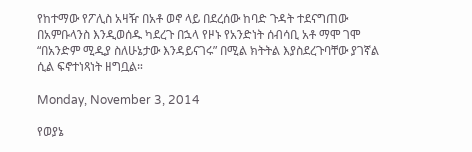የከተማው የፖሊስ አዛዥ በአቶ ወኖ ላይ በደረሰው ከባድ ጉዳት ተደናግጠው በአምቡላንስ እንዲወሰዱ ካደረጉ በኋላ የዞኑ የአንድነት ሰብሳቢ አቶ ማሞ ገሞ “በአንድም ሚዲያ ስለሁኔታው እንዳይናገሩ” በሚል ክትትል እያስደረጉባቸው ያገኛል ሲል ፍኖተነጻነት ዘግቧል።

Monday, November 3, 2014

የወያኔ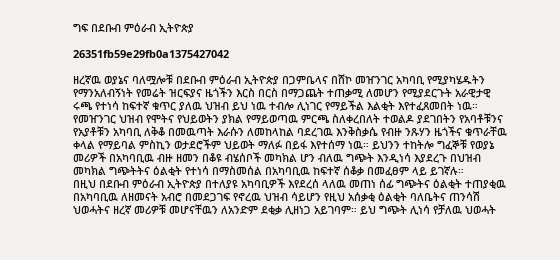ግፍ በደቡብ ምዕራብ ኢትዮጵያ

26351fb59e29fb0a1375427042

ዘረኛዉ ወያኔና ባለሟሎቹ በደቡብ ምዕራብ ኢትዮጵያ በጋምቤላና በሸኮ መዠንገር አካባቢ የሚያካሄዱትን የማንአለብኝነት የመሬት ዝርፍያና ዜጎችን እርስ በርስ በማጋጨት ተጠቃሚ ለመሆን የሚያደርጉት አራዊታዊ ሩጫ የተነሳ ከፍተኛ ቁጥር ያለዉ ህዝብ ይህ ነዉ ተብሎ ሊነገር የማይችል እልቂት እየተፈጸመበት ነዉ። የመዠንገር ህዝብ የሞትና የህይወትን ያክል የማይወጣዉ ምርጫ ስለቀረበለት ተወልዶ ያደገበትን የአባቶቹንና የአያቶቹን አካባቢ ለቅቆ በመዉጣት እራሱን ለመከላከል ባደረገዉ እንቅስቃሴ የብዙ ንጹሃን ዜጎችና ቁጥራቸዉ ቀላል የማይባል ምስኪን ወታደሮችም ህይወት ማለፉ በይፋ እየተሰማ ነዉ። ይህንን ተከትሎ ግፈኞቹ የወያኔ መሪዎች በአካባቢዉ ብዙ ዘመን በቆዩ ብሄሰቦች መካክል ሆን ብለዉ ግጭት እንዲነሳ እያደረጉ በህዝብ መካክል ግጭትትና ዕልቂት የተነሳ በማስመሰል በአካባቢዉ ከፍተኛ ሰቆቃ በመፈፀም ላይ ይገኛሉ።
በዚህ በደቡብ ምዕራብ ኢትዮጵያ በተለያዩ አካባቢዎች እየደረሰ ላለዉ መጠነ ሰፊ ግጭትና ዕልቂት ተጠያቂዉ በአካባቢዉ ለዘመናት አብሮ በመደጋገፍ የኖረዉ ህዝብ ሳይሆን የዚህ አሰቃቂ ዕልቂት ባለቤትና ጠንሳሽ ህወሓትና ዘረኛ መሪዎቹ መሆናቸዉን ለአንድም ደቂቃ ሊዘነጋ አይገባም። ይህ ግጭት ሊነሳ የቻለዉ ህወሓት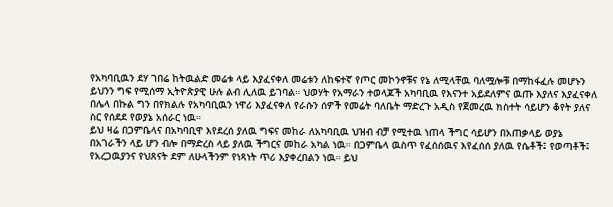የአካባቢዉን ደሃ ገበሬ ከትዉልድ መሬቱ ላይ እያፈናቀለ መሬቱን ለከፍተኛ የጦር መኮንኖቹና የኔ ለሚላቸዉ ባለሟሎቹ በማከፋፈሉ መሆኑን ይህንን ግፍ የሚሰማ ኢትዮጵያዊ ሁሉ ልብ ሊለዉ ይገባል። ህወሃት የአማራን ተወላጆች አካባቢዉ የእናንተ አይደለምና ዉጡ እያለና እያፈናቀለ በሌላ በኩል ግን በየክልሉ የአካባቢዉን ነዋሪ እያፈናቀለ የራሱን ሰዎች የመሬት ባለቤት ማድረጉ አዲስ የጀመረዉ ክስተት ሳይሆን ቆየት ያለና ስር የሰደደ የወያኔ አሰራር ነዉ።
ይህ ዛሬ በጋምቤላና በአካባቢዋ እየደረሰ ያለዉ ግፍና መከራ ለአካባቢዉ ህዝብ ብቻ የሚተዉ ነጠላ ችግር ሳይሆን በአጠቃላይ ወያኔ በአገራችን ላይ ሆን ብሎ በማድረስ ላይ ያለዉ ችግርና መከራ አካል ነዉ። በጋምቤላ ዉስጥ የፈሰሰዉና እየፈሰሰ ያለዉ የሴቶች፤ የወጣቶች፤ የአረጋዉያንና የህጸናት ደም ለሁላችንም የነጻነት ጥሪ እያቀረበልን ነዉ። ይህ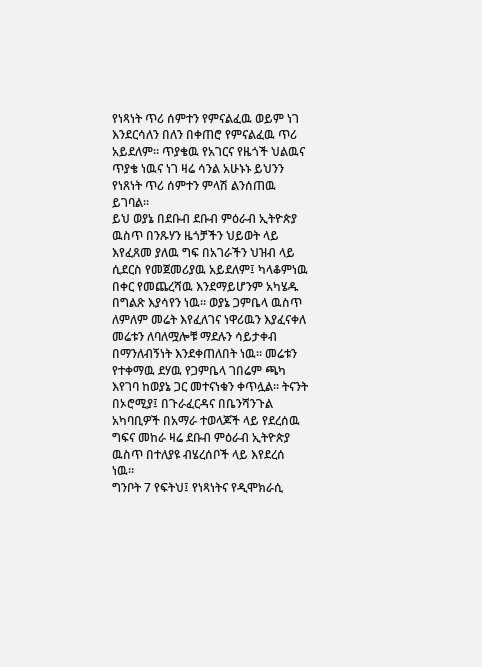የነጻነት ጥሪ ሰምተን የምናልፈዉ ወይም ነገ እንደርሳለን በለን በቀጠሮ የምናልፈዉ ጥሪ አይደለም። ጥያቄዉ የአገርና የዜጎች ህልዉና ጥያቄ ነዉና ነገ ዛሬ ሳንል አሁኑኑ ይህንን የነጸነት ጥሪ ሰምተን ምላሽ ልንሰጠዉ ይገባል።
ይህ ወያኔ በደቡብ ደቡብ ምዕራብ ኢትዮጵያ ዉስጥ በንጹሃን ዜጎቻችን ህይወት ላይ እየፈጸመ ያለዉ ግፍ በአገራችን ህዝብ ላይ ሲደርስ የመጀመሪያዉ አይደለም፤ ካላቆምነዉ በቀር የመጨረሻዉ እንደማይሆንም አካሄዱ በግልጽ እያሳየን ነዉ። ወያኔ ጋምቤላ ዉስጥ ለምለም መሬት እየፈለገና ነዋሪዉን እያፈናቀለ መሬቱን ለባለሟሎቹ ማደሉን ሳይታቀብ በማንለብኝነት እንደቀጠለበት ነዉ። መሬቱን የተቀማዉ ደሃዉ የጋምቤላ ገበሬም ጫካ እየገባ ከወያኔ ጋር መተናነቁን ቀጥሏል። ትናንት በኦሮሚያ፤ በጉራፈርዳና በቤንሻንጉል አካባቢዎች በአማራ ተወላጆች ላይ የደረሰዉ ግፍና መከራ ዛሬ ደቡብ ምዕራብ ኢትዮጵያ ዉስጥ በተለያዩ ብሄረሰቦች ላይ እየደረሰ ነዉ።
ግንቦት 7 የፍትህ፤ የነጻነትና የዲሞክራሲ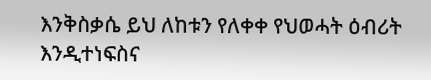እንቅስቃሴ ይህ ለከቱን የለቀቀ የህወሓት ዕብሪት እንዲተነፍስና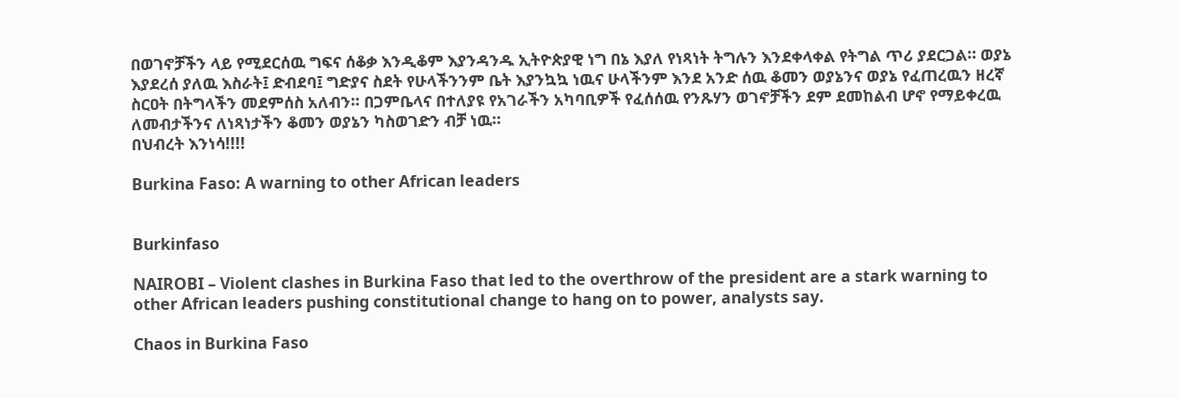በወገኖቻችን ላይ የሚደርሰዉ ግፍና ሰቆቃ እንዲቆም እያንዳንዱ ኢትዮጵያዊ ነግ በኔ እያለ የነጻነት ትግሉን እንደቀላቀል የትግል ጥሪ ያደርጋል። ወያኔ እያደረሰ ያለዉ እስራት፤ ድብደባ፤ ግድያና ስደት የሁላችንንም ቤት እያንኳኳ ነዉና ሁላችንም እንደ አንድ ሰዉ ቆመን ወያኔንና ወያኔ የፈጠረዉን ዘረኛ ስርዐት በትግላችን መደምሰስ አለብን። በጋምቤላና በተለያዩ የአገራችን አካባቢዎች የፈሰሰዉ የንጹሃን ወገኖቻችን ደም ደመከልብ ሆኖ የማይቀረዉ ለመብታችንና ለነጻነታችን ቆመን ወያኔን ካስወገድን ብቻ ነዉ።
በህብረት እንነሳ!!!!

Burkina Faso: A warning to other African leaders


Burkinfaso

NAIROBI – Violent clashes in Burkina Faso that led to the overthrow of the president are a stark warning to other African leaders pushing constitutional change to hang on to power, analysts say.

Chaos in Burkina Faso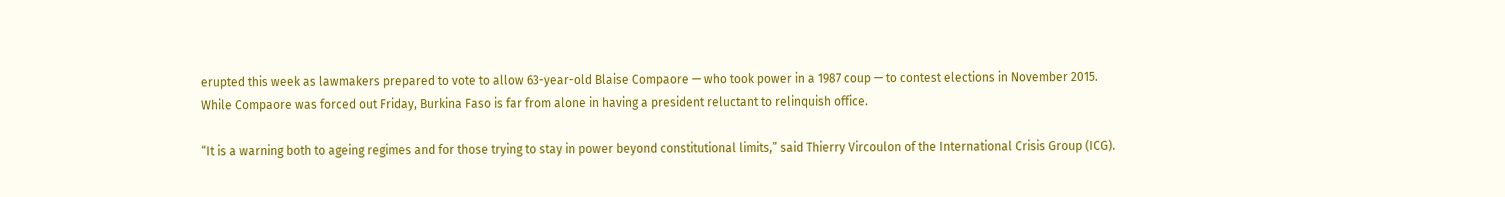erupted this week as lawmakers prepared to vote to allow 63-year-old Blaise Compaore — who took power in a 1987 coup — to contest elections in November 2015.
While Compaore was forced out Friday, Burkina Faso is far from alone in having a president reluctant to relinquish office.

“It is a warning both to ageing regimes and for those trying to stay in power beyond constitutional limits,” said Thierry Vircoulon of the International Crisis Group (ICG).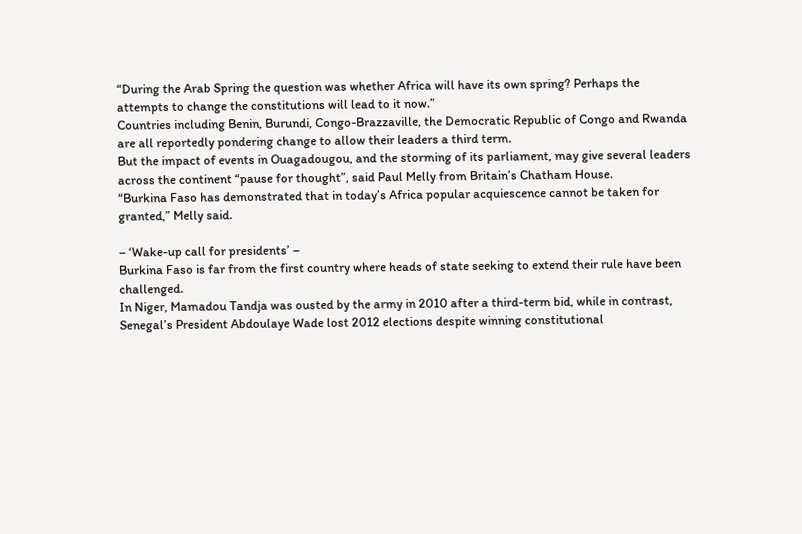“During the Arab Spring the question was whether Africa will have its own spring? Perhaps the attempts to change the constitutions will lead to it now.”
Countries including Benin, Burundi, Congo-Brazzaville, the Democratic Republic of Congo and Rwanda are all reportedly pondering change to allow their leaders a third term.
But the impact of events in Ouagadougou, and the storming of its parliament, may give several leaders across the continent “pause for thought”, said Paul Melly from Britain’s Chatham House.
“Burkina Faso has demonstrated that in today’s Africa popular acquiescence cannot be taken for granted,” Melly said.

– ‘Wake-up call for presidents’ –
Burkina Faso is far from the first country where heads of state seeking to extend their rule have been challenged.
In Niger, Mamadou Tandja was ousted by the army in 2010 after a third-term bid, while in contrast, Senegal’s President Abdoulaye Wade lost 2012 elections despite winning constitutional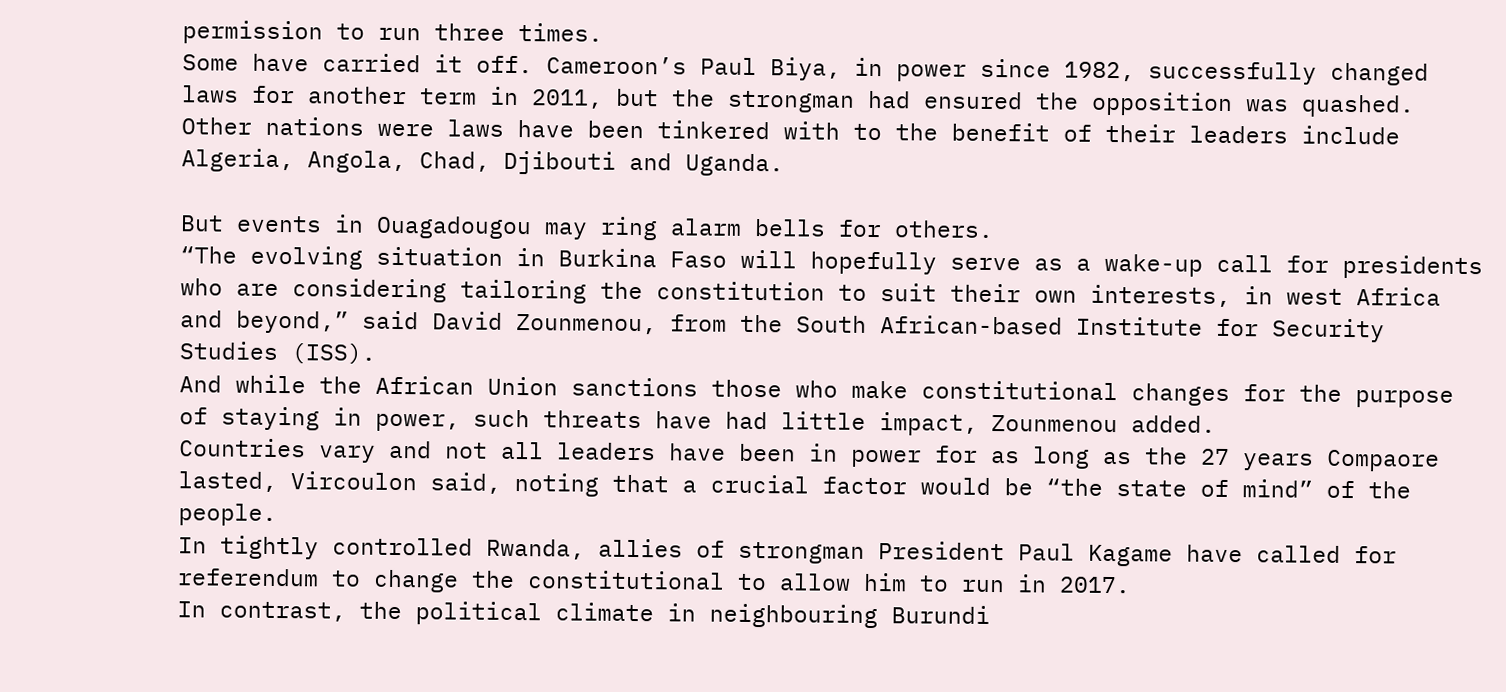permission to run three times.
Some have carried it off. Cameroon’s Paul Biya, in power since 1982, successfully changed laws for another term in 2011, but the strongman had ensured the opposition was quashed.
Other nations were laws have been tinkered with to the benefit of their leaders include Algeria, Angola, Chad, Djibouti and Uganda.

But events in Ouagadougou may ring alarm bells for others.
“The evolving situation in Burkina Faso will hopefully serve as a wake-up call for presidents who are considering tailoring the constitution to suit their own interests, in west Africa and beyond,” said David Zounmenou, from the South African-based Institute for Security Studies (ISS).
And while the African Union sanctions those who make constitutional changes for the purpose of staying in power, such threats have had little impact, Zounmenou added.
Countries vary and not all leaders have been in power for as long as the 27 years Compaore lasted, Vircoulon said, noting that a crucial factor would be “the state of mind” of the people.
In tightly controlled Rwanda, allies of strongman President Paul Kagame have called for referendum to change the constitutional to allow him to run in 2017.
In contrast, the political climate in neighbouring Burundi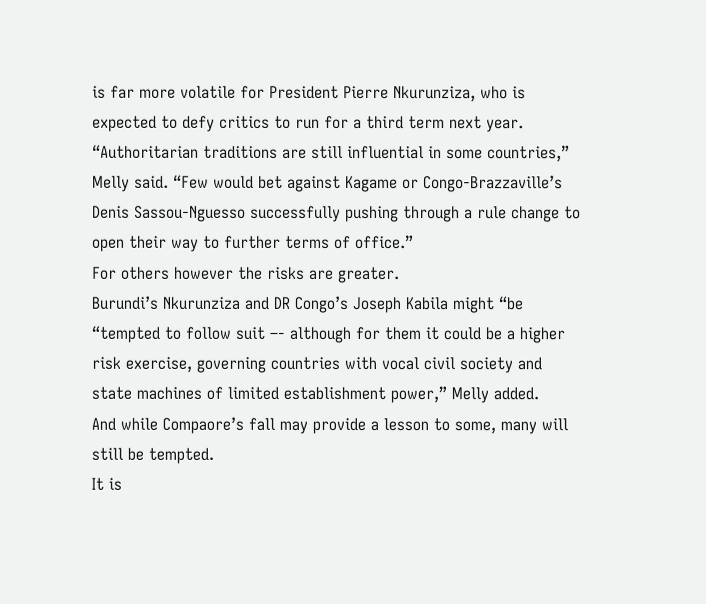is far more volatile for President Pierre Nkurunziza, who is expected to defy critics to run for a third term next year.
“Authoritarian traditions are still influential in some countries,” Melly said. “Few would bet against Kagame or Congo-Brazzaville’s Denis Sassou-Nguesso successfully pushing through a rule change to open their way to further terms of office.”
For others however the risks are greater.
Burundi’s Nkurunziza and DR Congo’s Joseph Kabila might “be “tempted to follow suit –- although for them it could be a higher risk exercise, governing countries with vocal civil society and state machines of limited establishment power,” Melly added.
And while Compaore’s fall may provide a lesson to some, many will still be tempted.
It is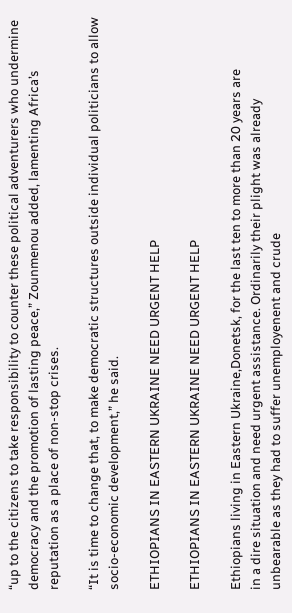“up to the citizens to take responsibility to counter these political adventurers who undermine democracy and the promotion of lasting peace,” Zounmenou added, lamenting Africa’s reputation as a place of non-stop crises.

“It is time to change that, to make democratic structures outside individual politicians to allow socio-economic development,” he said.

ETHIOPIANS IN EASTERN UKRAINE NEED URGENT HELP

ETHIOPIANS IN EASTERN UKRAINE NEED URGENT HELP

Ethiopians living in Eastern Ukraine,Donetsk, for the last ten to more than 20 years are
in a dire situation and need urgent assistance. Ordinarily their plight was already
unbearable as they had to suffer unemployenent and crude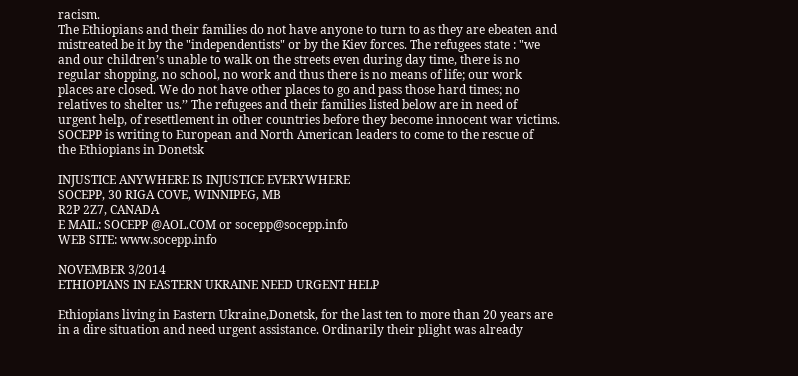racism.
The Ethiopians and their families do not have anyone to turn to as they are ebeaten and
mistreated be it by the "independentists" or by the Kiev forces. The refugees state : "we
and our children’s unable to walk on the streets even during day time, there is no
regular shopping, no school, no work and thus there is no means of life; our work
places are closed. We do not have other places to go and pass those hard times; no
relatives to shelter us.’’ The refugees and their families listed below are in need of
urgent help, of resettlement in other countries before they become innocent war victims.
SOCEPP is writing to European and North American leaders to come to the rescue of
the Ethiopians in Donetsk

INJUSTICE ANYWHERE IS INJUSTICE EVERYWHERE
SOCEPP, 30 RIGA COVE, WINNIPEG, MB
R2P 2Z7, CANADA
E MAIL: SOCEPP @AOL.COM or socepp@socepp.info
WEB SITE: www.socepp.info

NOVEMBER 3/2014
ETHIOPIANS IN EASTERN UKRAINE NEED URGENT HELP

Ethiopians living in Eastern Ukraine,Donetsk, for the last ten to more than 20 years are
in a dire situation and need urgent assistance. Ordinarily their plight was already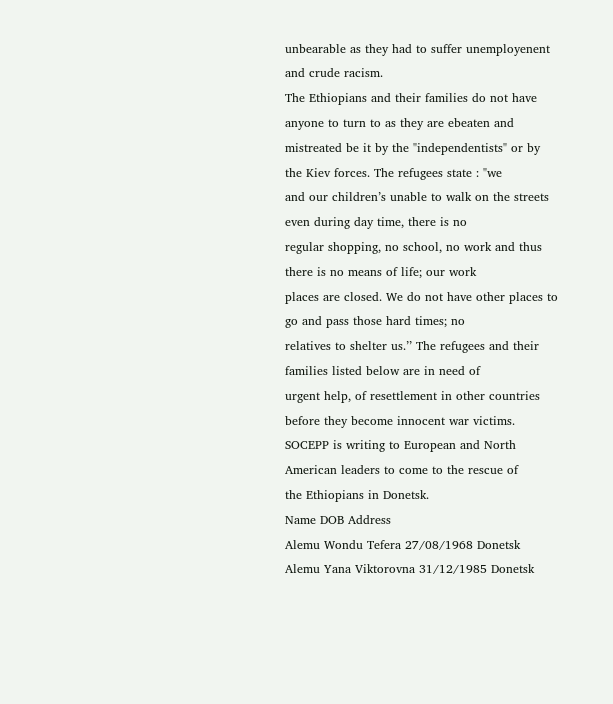unbearable as they had to suffer unemployenent and crude racism.
The Ethiopians and their families do not have anyone to turn to as they are ebeaten and
mistreated be it by the "independentists" or by the Kiev forces. The refugees state : "we
and our children’s unable to walk on the streets even during day time, there is no
regular shopping, no school, no work and thus there is no means of life; our work
places are closed. We do not have other places to go and pass those hard times; no
relatives to shelter us.’’ The refugees and their families listed below are in need of
urgent help, of resettlement in other countries before they become innocent war victims.
SOCEPP is writing to European and North American leaders to come to the rescue of
the Ethiopians in Donetsk.
Name DOB Address
Alemu Wondu Tefera 27/08/1968 Donetsk
Alemu Yana Viktorovna 31/12/1985 Donetsk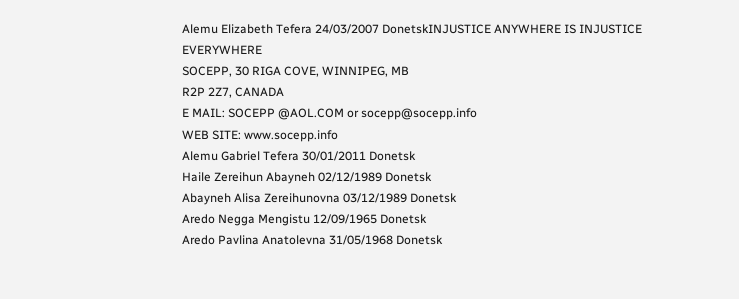Alemu Elizabeth Tefera 24/03/2007 DonetskINJUSTICE ANYWHERE IS INJUSTICE EVERYWHERE
SOCEPP, 30 RIGA COVE, WINNIPEG, MB
R2P 2Z7, CANADA
E MAIL: SOCEPP @AOL.COM or socepp@socepp.info
WEB SITE: www.socepp.info
Alemu Gabriel Tefera 30/01/2011 Donetsk
Haile Zereihun Abayneh 02/12/1989 Donetsk
Abayneh Alisa Zereihunovna 03/12/1989 Donetsk
Aredo Negga Mengistu 12/09/1965 Donetsk
Aredo Pavlina Anatolevna 31/05/1968 Donetsk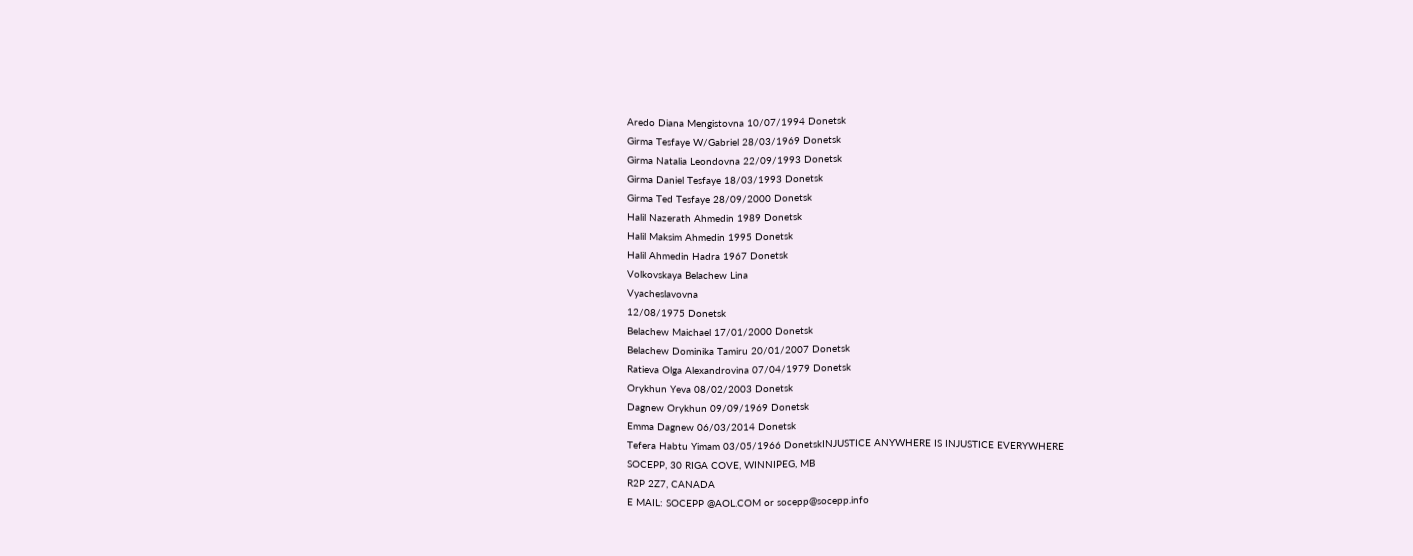Aredo Diana Mengistovna 10/07/1994 Donetsk
Girma Tesfaye W/Gabriel 28/03/1969 Donetsk
Girma Natalia Leondovna 22/09/1993 Donetsk
Girma Daniel Tesfaye 18/03/1993 Donetsk
Girma Ted Tesfaye 28/09/2000 Donetsk
Halil Nazerath Ahmedin 1989 Donetsk
Halil Maksim Ahmedin 1995 Donetsk
Halil Ahmedin Hadra 1967 Donetsk
Volkovskaya Belachew Lina
Vyacheslavovna
12/08/1975 Donetsk
Belachew Maichael 17/01/2000 Donetsk
Belachew Dominika Tamiru 20/01/2007 Donetsk
Ratieva Olga Alexandrovina 07/04/1979 Donetsk
Orykhun Yeva 08/02/2003 Donetsk
Dagnew Orykhun 09/09/1969 Donetsk
Emma Dagnew 06/03/2014 Donetsk
Tefera Habtu Yimam 03/05/1966 DonetskINJUSTICE ANYWHERE IS INJUSTICE EVERYWHERE
SOCEPP, 30 RIGA COVE, WINNIPEG, MB
R2P 2Z7, CANADA
E MAIL: SOCEPP @AOL.COM or socepp@socepp.info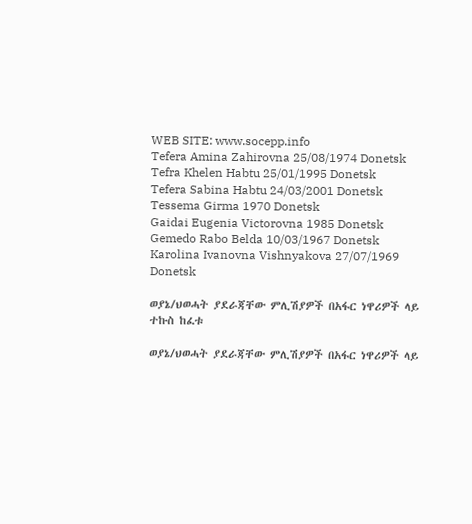WEB SITE: www.socepp.info
Tefera Amina Zahirovna 25/08/1974 Donetsk
Tefra Khelen Habtu 25/01/1995 Donetsk
Tefera Sabina Habtu 24/03/2001 Donetsk
Tessema Girma 1970 Donetsk
Gaidai Eugenia Victorovna 1985 Donetsk
Gemedo Rabo Belda 10/03/1967 Donetsk
Karolina Ivanovna Vishnyakova 27/07/1969 Donetsk

ወያኔ/ህወሓት ያደራጃቸው ምሊሽያዎች በአፋር ነዋሪዎች ላይ ተኩስ ከፈቱ

ወያኔ/ህወሓት ያደራጃቸው ምሊሽያዎች በአፋር ነዋሪዎች ላይ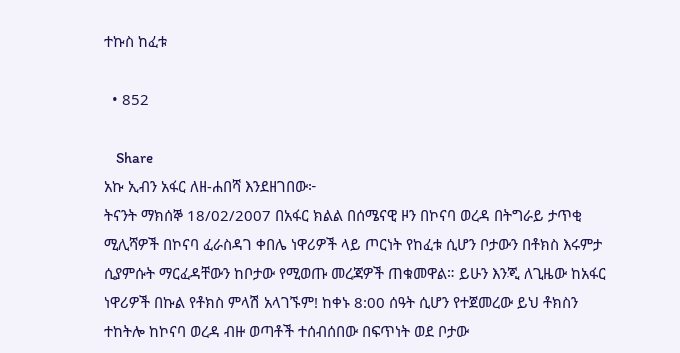ተኩስ ከፈቱ

  • 852

    Share
አኩ ኢብን አፋር ለዘ-ሐበሻ እንደዘገበው፦
ትናንት ማክሰኞ 18/02/2007 በአፋር ክልል በሰሜናዊ ዞን በኮናባ ወረዳ በትግራይ ታጥቂ ሚሊሻዎች በኮናባ ፈራስዳገ ቀበሌ ነዋሪዎች ላይ ጦርነት የከፈቱ ሲሆን ቦታውን በቶክስ እሩምታ ሲያምሱት ማርፈዳቸውን ከቦታው የሚወጡ መረጃዎች ጠቁመዋል። ይሁን እንጂ ለጊዜው ከአፋር ነዋሪዎች በኩል የቶክስ ምላሽ አላገኙም! ከቀኑ 8:00 ሰዓት ሲሆን የተጀመረው ይህ ቶክስን ተከትሎ ከኮናባ ወረዳ ብዙ ወጣቶች ተሰብሰበው በፍጥነት ወደ ቦታው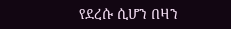የደረሱ ሲሆን በዛን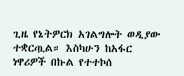ጊዜ የኔትዎርክ አገልግሎት ወዲያው ተቋርጧል። እስካሁን ከአፋር ነዋሪዎች በኩል የተተኮሰ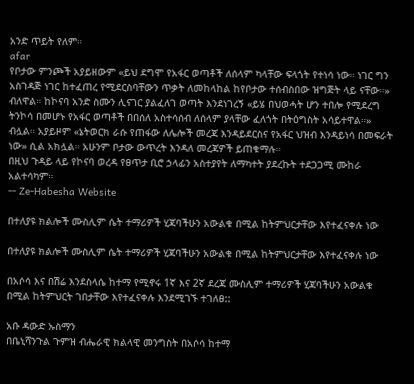አንድ ጥይት የለም።
afar
የቦታው ምንጮች አያይዘውም «ይህ ደግሞ የአፋር ወጣቶች ለሰላም ካላቸው ፍላጎት የተነሳ ነው። ነገር ግን አስገዳጅ ነገር ከተፈጠረ የሚደርስባቸውን ጥቃት ለመከላከል ከየቦታው ተሰብስበው ዝግጅት ላይ ናቸው።» ብለዋል። ከኮናባ አንድ ስሙን ሊናገር ያልፈለገ ወጣት እንደነገረኝ «ይሄ በህወሓት ሆን ተበሎ የሚደረግ ትንኮሳ በመሆኑ የአፋር ወጣቶች በበሰለ አስተሳሰብ ለሰላም ያላቸው ፈለጎት በትዕግስት አሳይተዋል።» ብሏል። አያይዞም «ኔትወርክ ራሱ የጠፋው ለሌሎች መረጃ እንዳይደርስና የአፋር ህዝብ እንዳይነሳ በመፍራት ነው» ሲል አክሏል። አሁንም ቦታው ውጥረት እንዳለ መረጃዎች ይጠቁማሉ።
በዚህ ጉዳይ ላይ የኮናባ ወረዳ የፀጥታ ቢሮ ኃላፊን አስተያየት ለማካተት ያደረኩት ተደጋጋሚ ሙከራ አልተሳካም።
-- Ze-Habesha Website

በተለያዩ ክልሎች ሙስሊም ሴት ተማሪዎች ሂጃባችሁን አውልቁ በሚል ከትምህርታቸው እየተፈናቀሉ ነው

በተለያዩ ክልሎች ሙስሊም ሴት ተማሪዎች ሂጃባችሁን አውልቁ በሚል ከትምህርታቸው እየተፈናቀሉ ነው

በአሶሳ እና በሽሬ እንደስላሴ ከተማ የሚኖሩ 1ኛ እና 2ኛ ደረጃ ሙስሊም ተማሪዎች ሂጃባችሁን አውልቁ በሚል ከትምህርት ገበታቸው እየተፈናቀሉ እንደሚገኙ ተገለፀ::

አቡ ዳውድ ኡስማን
በቤኒሻንጉል ጉምዝ ብሔራዊ ክልላዊ መንግስት በአሶሳ ከተማ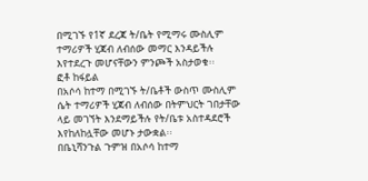በሚገኙ የ1ኛ ደረጃ ት/ቤት የሚማሩ ሙስሊም ተማሪዎች ሂጃብ ለብሰው መማር እንዳይችሉ እየተደረጉ መሆናቸውን ምንጮች አስታወቁ፡፡
ፎቶ ከፋይል
በአሶሳ ከተማ በሚገኙ ት/ቤቶች ውስጥ ሙስሊም ሴት ተማሪዎች ሂጃብ ለብሰው በትምህርት ገበታቸው ላይ መገኘት እንደማይችሉ የት/ቤቱ አስተዳደሮች እየከለከሏቸው መሆኑ ታውቋል፡፡
በቤኒሻንጉል ጉምዝ በአሶሳ ከተማ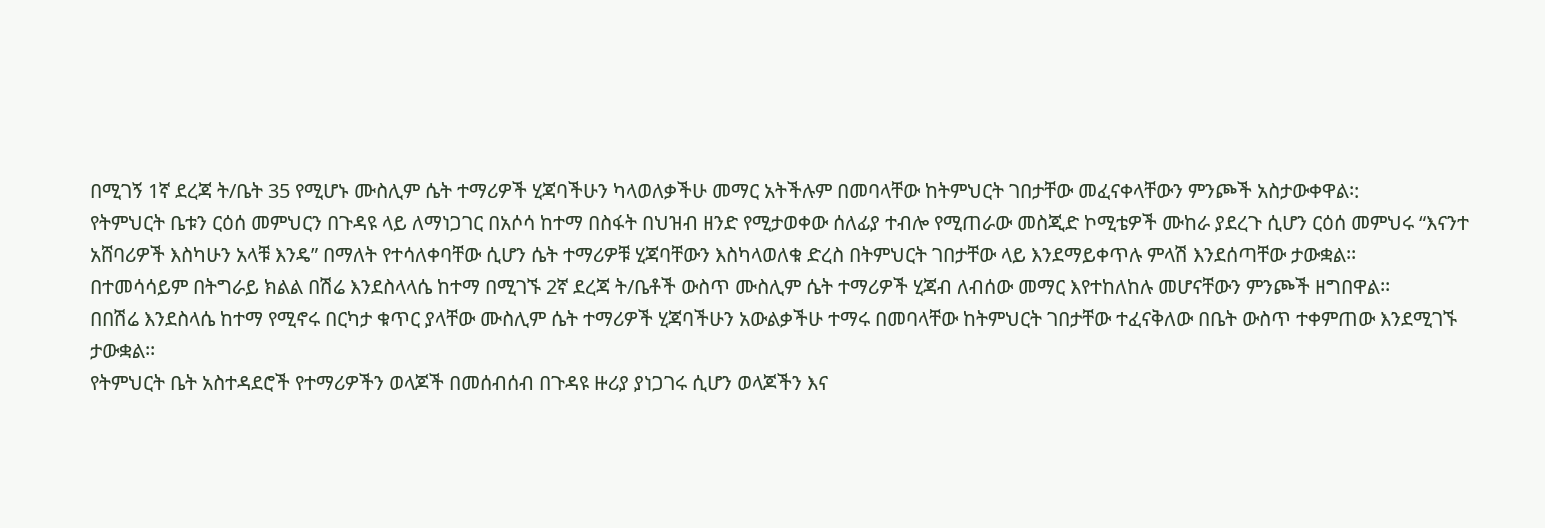በሚገኝ 1ኛ ደረጃ ት/ቤት 35 የሚሆኑ ሙስሊም ሴት ተማሪዎች ሂጃባችሁን ካላወለቃችሁ መማር አትችሉም በመባላቸው ከትምህርት ገበታቸው መፈናቀላቸውን ምንጮች አስታውቀዋል፡:
የትምህርት ቤቱን ርዕሰ መምህርን በጉዳዩ ላይ ለማነጋገር በአሶሳ ከተማ በስፋት በህዝብ ዘንድ የሚታወቀው ሰለፊያ ተብሎ የሚጠራው መስጂድ ኮሚቴዎች ሙከራ ያደረጉ ሲሆን ርዕሰ መምህሩ “እናንተ አሸባሪዎች እስካሁን አላቹ እንዴ” በማለት የተሳለቀባቸው ሲሆን ሴት ተማሪዎቹ ሂጃባቸውን እስካላወለቁ ድረስ በትምህርት ገበታቸው ላይ እንደማይቀጥሉ ምላሽ እንደሰጣቸው ታውቋል፡፡
በተመሳሳይም በትግራይ ክልል በሽሬ እንደስላላሴ ከተማ በሚገኙ 2ኛ ደረጃ ት/ቤቶች ውስጥ ሙስሊም ሴት ተማሪዎች ሂጃብ ለብሰው መማር እየተከለከሉ መሆናቸውን ምንጮች ዘግበዋል፡፡
በበሽሬ እንደስላሴ ከተማ የሚኖሩ በርካታ ቁጥር ያላቸው ሙስሊም ሴት ተማሪዎች ሂጃባችሁን አውልቃችሁ ተማሩ በመባላቸው ከትምህርት ገበታቸው ተፈናቅለው በቤት ውስጥ ተቀምጠው እንደሚገኙ ታውቋል፡፡
የትምህርት ቤት አስተዳደሮች የተማሪዎችን ወላጆች በመሰብሰብ በጉዳዩ ዙሪያ ያነጋገሩ ሲሆን ወላጆችን እና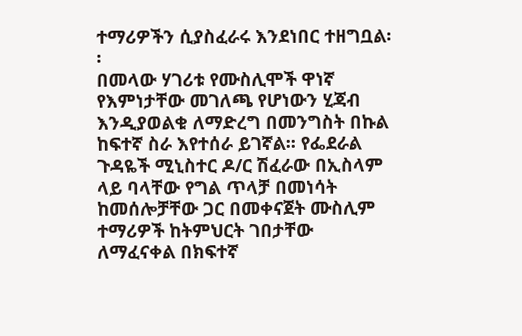ተማሪዎችን ሲያስፈራሩ እንደነበር ተዘግቧል፡፡
በመላው ሃገሪቱ የሙስሊሞች ዋነኛ የእምነታቸው መገለጫ የሆነውን ሂጃብ እንዲያወልቁ ለማድረግ በመንግስት በኩል ከፍተኛ ስራ እየተሰራ ይገኛል፡፡ የፌደራል ጉዳዬች ሚኒስተር ዶ/ር ሽፈራው በኢስላም ላይ ባላቸው የግል ጥላቻ በመነሳት ከመሰሎቻቸው ጋር በመቀናጀት ሙስሊም ተማሪዎች ከትምህርት ገበታቸው ለማፈናቀል በክፍተኛ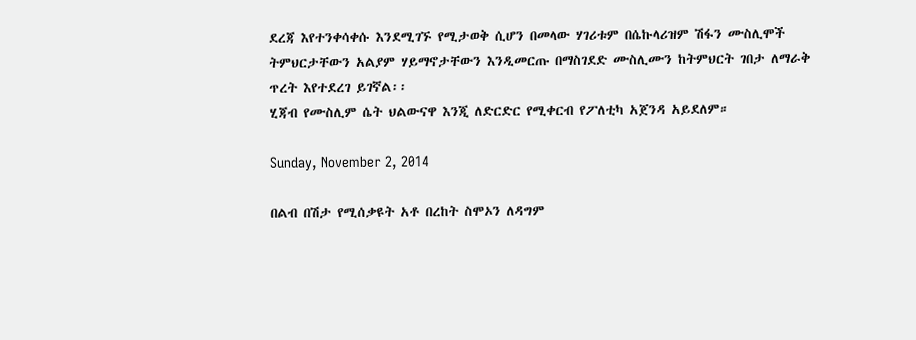ደረጃ እየተንቀሳቀሱ እንደሚገኙ የሚታወቅ ሲሆን በመላው ሃገሪቱም በሴኩላሪዝም ሽፋን ሙስሊሞች ትምህርታቸውን አልያም ሃይማኖታቸውን እንዲመርጡ በማስገደድ ሙስሊሙን ከትምህርት ገበታ ለማራቅ ጥረት እየተደረገ ይገኛል፡፡
ሂጃብ የሙስሊም ሴት ህልውናዋ እንጂ ለድርድር የሚቀርብ የፖለቲካ አጀንዳ አይደለም።

Sunday, November 2, 2014

በልብ በሽታ የሚሰቃዩት አቶ በረከት ስሞኦን ለዳግም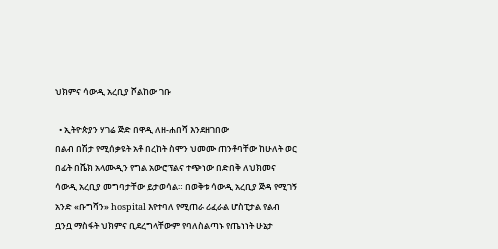ህክምና ሳውዲ አረቢያ ሾልከው ገቡ

  • ኢትዮጵያን ሃገሬ ጅድ በዋዲ ለዘ-ሐበሻ እንደዘገበው
በልብ በሽታ የሚሰቃዩት አቶ በረከት ስሞን ህመሙ ጠንቶባቸው ከሁለት ወር በፊት በሼክ አላሙዲን የግል አውሮፕልና ተጭነው በድበቅ ለህክመና ሳውዲ አረቢያ መግባታቸው ይታወሳል። በወቅቱ ሳውዲ አረቢያ ጅዳ የሚገኝ አንድ «ቡግሻን» hospital እየተባለ የሚጠራ ሪፈራል ሆስፒታል የልብ ቧንቧ ማስፋት ህክምና ቢደረግላቸውም የባለስልጣኑ የጤነነት ሁኔታ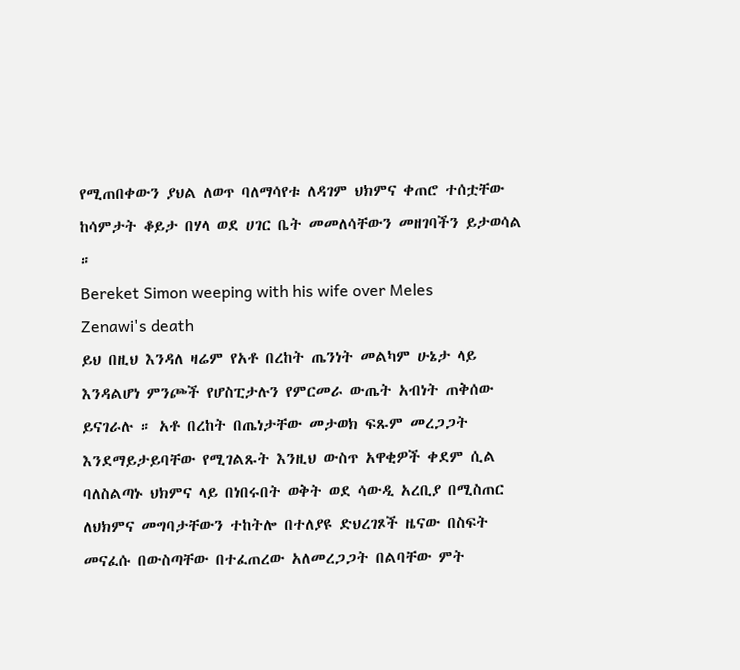የሚጠበቀውን ያህል ለወጥ ባለማሳየቱ ለዳገም ህክምና ቀጠሮ ተሰቷቸው ከሳምታት ቆይታ በሃላ ወደ ሀገር ቤት መመለሳቸውን መዘገባችን ይታወሳል ።
Bereket Simon weeping with his wife over Meles Zenawi's death
ይህ በዚህ እንዳለ ዛሬም የአቶ በረከት ጤንነት መልካም ሁኔታ ላይ እንዳልሆነ ምንጮች የሆስፒታሉን የምርመራ ውጤት አብነት ጠቅሰው ይናገራሉ ። አቶ በረከት በጤነታቸው መታወክ ፍጹም መረጋጋት እንደማይታይባቸው የሚገልጹት እንዚህ ውስጥ አዋቂዎች ቀደም ሲል ባለስልጣኑ ህክምና ላይ በነበሩበት ወቅት ወደ ሳውዲ አረቢያ በሚስጠር ለህክምና መግባታቸውን ተከትሎ በተለያዩ ድህረገጾች ዜናው በስፍት መናፈሱ በውስጣቸው በተፈጠረው አለመረጋጋት በልባቸው ምት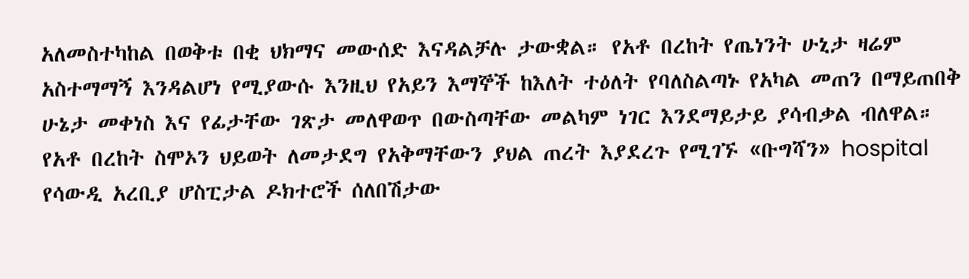አለመስተካከል በወቅቱ በቂ ህክማና መውሰድ እናዳልቻሉ ታውቋል። የአቶ በረከት የጤነንት ሁኒታ ዛሬም አስተማማኝ እንዳልሆነ የሚያውሱ እንዚህ የአይን እማኞች ከእለት ተዕለት የባለስልጣኑ የአካል መጠን በማይጠበቅ ሁኔታ መቀነስ እና የፊታቸው ገጽታ መለዋወጥ በውስጣቸው መልካም ነገር እንደማይታይ ያሳብቃል ብለዋል።
የአቶ በረከት ስሞኦን ህይወት ለመታደግ የአቅማቸውን ያህል ጠረት እያደረጉ የሚገኙ «ቡግሻን» hospital የሳውዲ አረቢያ ሆስፒታል ዶክተሮች ሰለበሽታው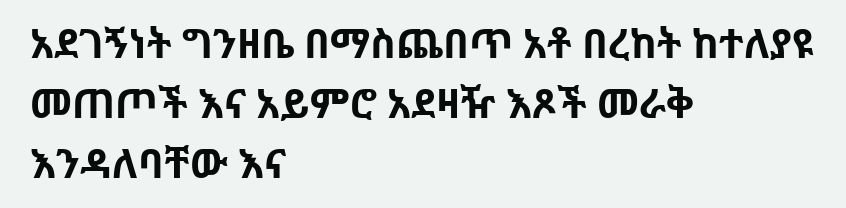አደገኝነት ግንዘቤ በማስጨበጥ አቶ በረከት ከተለያዩ መጠጦች እና አይምሮ አደዛዥ እጾች መራቅ እንዳለባቸው እና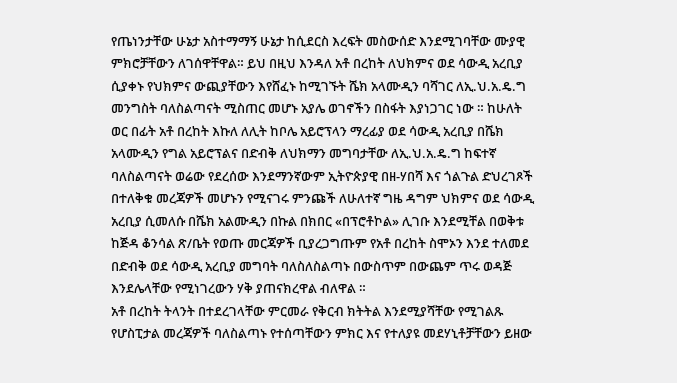የጤነንታቸው ሁኔታ አስተማማኝ ሁኔታ ከሲደርስ እረፍት መስውሰድ እንደሚገባቸው ሙያዊ ምክሮቻቸውን ለገሰዋቸዋል። ይህ በዚህ እንዳለ አቶ በረከት ለህክምና ወደ ሳውዲ አረቢያ ሲያቀኑ የህክምና ውጪያቸውን እየሸፈኑ ከሚገኙት ሼክ አላሙዲን ባሻገር ለኢ.ህ.አ.ዴ.ግ መንግስት ባለስልጣናት ሚስጠር መሆኑ አያሌ ወገኖችን በስፋት እያነጋገር ነው ። ከሁለት ወር በፊት አቶ በረከት እኩለ ለሊት ከቦሌ አይሮፕላን ማረፊያ ወደ ሳውዲ አረቢያ በሼክ አላሙዲን የግል አይሮፕልና በድብቅ ለህክማን መግባታቸው ለኢ.ህ.አ.ዴ.ግ ከፍተኛ ባለስልጣናት ወሬው የደረሰው እንደማንኛውም ኢትዮጵያዊ በዘ-ሃበሻ እና ጎልጉል ድህረገጾች በተለቅቁ መረጃዎች መሆኑን የሚናገሩ ምንጩች ለሁለተኛ ግዜ ዳግም ህክምና ወደ ሳውዲ አረቢያ ሲመለሱ በሼክ አልሙዲን በኩል በክበር «በፕሮቶኮል» ሊገቡ እንደሚቸል በወቅቱ ከጅዳ ቆንሳል ጽ/ቤት የወጡ መርጃዎች ቢያረጋግጡም የአቶ በረከት ስሞኦን እንደ ተለመደ በድብቅ ወደ ሳውዲ አረቢያ መግባት ባለስለስልጣኑ በውስጥም በውጨም ጥሩ ወዳጅ እንደሌላቸው የሚነገረውን ሃቅ ያጠናክረዋል ብለዋል ።
አቶ በረከት ትላንት በተደረገላቸው ምርመራ የቅርብ ክትትል እንደሚያሻቸው የሚገልጹ የሆስፒታል መረጃዎች ባለስልጣኑ የተሰጣቸውን ምክር እና የተለያዩ መደሃኒቶቻቸውን ይዘው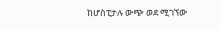ከሆስፒታሉ ውጭ ወደ ሚገኘው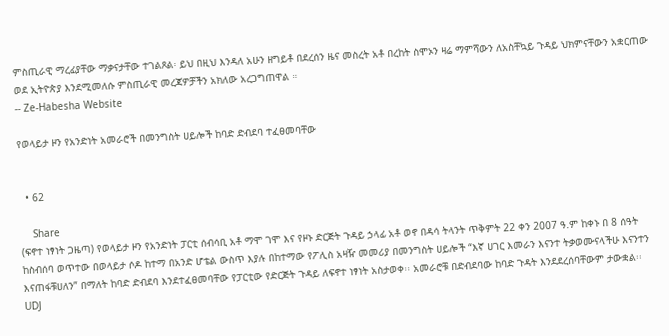ምስጢራዊ ማረፊያቸው ማቃናታቸው ተገልጾል፡ ይህ በዚህ እንዳለ አሁን ዘግይቶ በደረሰን ዜና መስረት አቶ በረከት ስሞኦን ዛሬ ማምሻውን ለአስቸኳይ ጉዳይ ህክምናቸውን አቋርጠው ወደ ኢትዮጵያ እንደሚመለሱ ምስጢራዊ መረጃዎቻችን አክለው አረጋግጠዋል ።
-- Ze-Habesha Website

የወላይታ ዞን የአንድነት አመራሮች በመንግስት ሀይሎች ከባድ ድብደባ ተፈፀመባቸው


  • 62

    Share
(ፍኖተ ነፃነት ጋዜጣ) የወላይታ ዞን የአንድነት ፓርቲ ሰብሳቢ አቶ ማሞ ገሞ እና የዞኑ ድርጅት ጉዳይ ኃላፊ አቶ ወኖ በዳሳ ትላንት ጥቅምት 22 ቀን 2007 ዓ.ም ከቀኑ በ 8 ሰዓት ከስብሰባ ወጥተው በወላይታ ሶዶ ከተማ በአንድ ሆቴል ውስጥ እያሉ በከተማው የፖሊስ አዛዥ መመሪያ በመንግስት ሀይሎች “እኛ ሀገር እመራን እናንተ ትቃወሙናላችሁ እናንተን እናጠፋቹሀለን” በማለት ከባድ ድብደባ እንደተፈፀመባቸው የፓርቲው የድርጅት ጉዳይ ለፍኖተ ነፃነት አስታወቀ፡፡ አመራሮቹ በድብደባው ከባድ ጉዳት እንደደረሰባቸውም ታውቋል፡፡
UDJ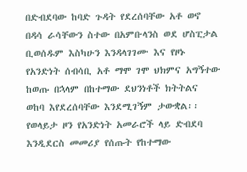በድብደባው ከባድ ጉዳት የደረሰባቸው አቶ ወኖ በዳሳ ራሳቸውን ስተው በአምቡላንስ ወደ ሆስፒታል ቢወሰዱም እስካሁን እንዳላገገሙ እና የዞኑ የአንድነት ሰብሳቢ አቶ ማሞ ገሞ ህክምና አግኝተው ከወጡ በኋላም በከተማው ደህንነቶች ክትትልና ወከባ እየደረሰባቸው እንደሚገኝም ታውቋል፡፡
የወላይታ ዞን የአንድነት አመራሮች ላይ ድብደባ እንዲደርስ መመሪያ የሰጡት የከተማው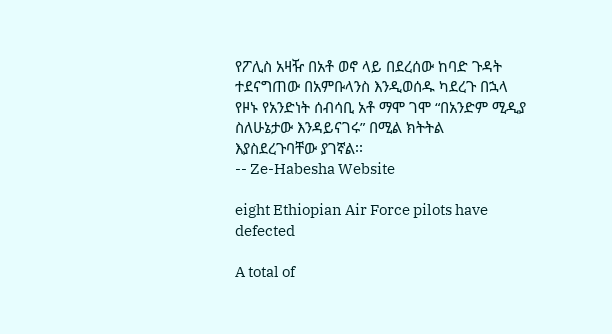የፖሊስ አዛዥ በአቶ ወኖ ላይ በደረሰው ከባድ ጉዳት ተደናግጠው በአምቡላንስ እንዲወሰዱ ካደረጉ በኋላ የዞኑ የአንድነት ሰብሳቢ አቶ ማሞ ገሞ “በአንድም ሚዲያ ስለሁኔታው እንዳይናገሩ” በሚል ክትትል እያስደረጉባቸው ያገኛል፡፡
-- Ze-Habesha Website

eight Ethiopian Air Force pilots have defected

A total of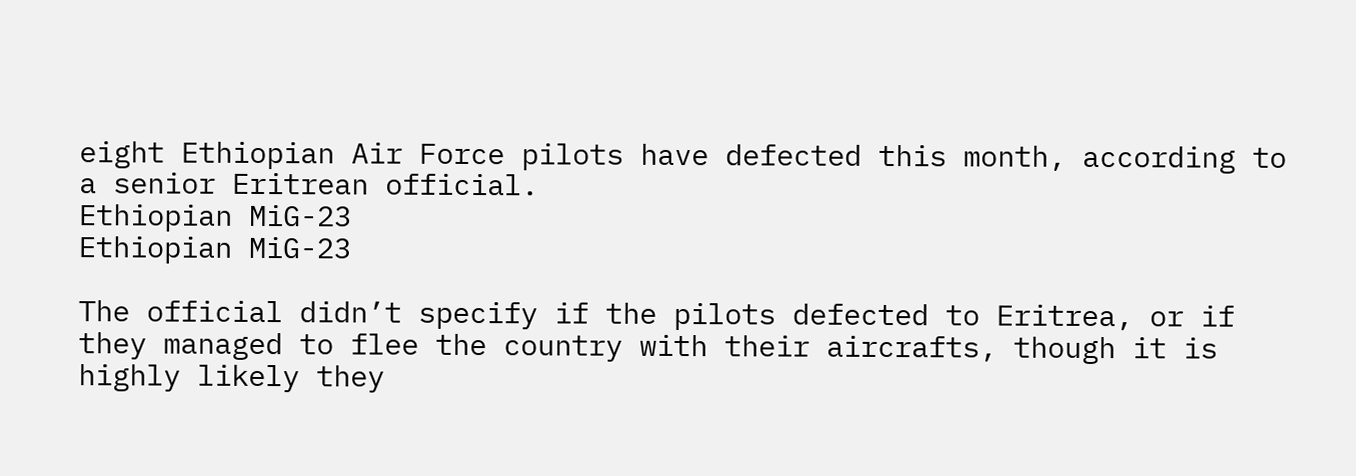eight Ethiopian Air Force pilots have defected this month, according to a senior Eritrean official.
Ethiopian MiG-23
Ethiopian MiG-23

The official didn’t specify if the pilots defected to Eritrea, or if they managed to flee the country with their aircrafts, though it is highly likely they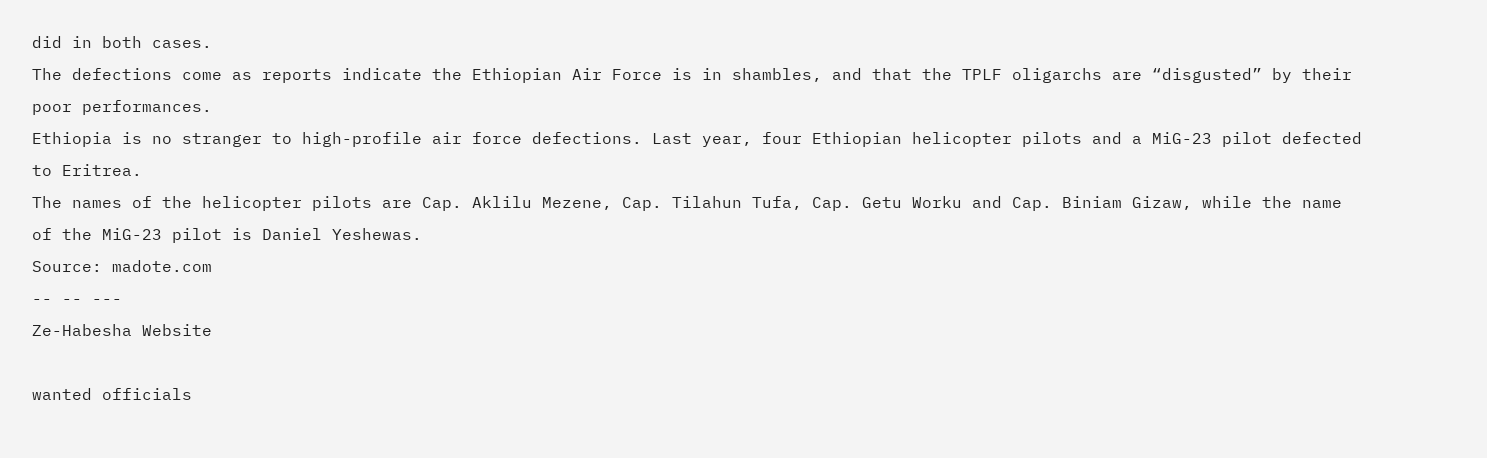did in both cases.
The defections come as reports indicate the Ethiopian Air Force is in shambles, and that the TPLF oligarchs are “disgusted” by their poor performances.
Ethiopia is no stranger to high-profile air force defections. Last year, four Ethiopian helicopter pilots and a MiG-23 pilot defected to Eritrea.
The names of the helicopter pilots are Cap. Aklilu Mezene, Cap. Tilahun Tufa, Cap. Getu Worku and Cap. Biniam Gizaw, while the name of the MiG-23 pilot is Daniel Yeshewas.
Source: madote.com
-- -- ---
Ze-Habesha Website

wanted officials